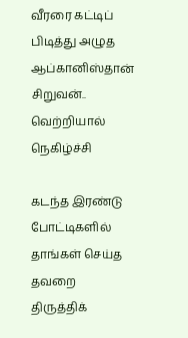வீரரை கட்டிப் பிடித்து அழுத ஆப்கானிஸ்தான் சிறுவன்.. வெற்றியால் நெகிழ்ச்சி

கடந்த இரண்டு போட்டிகளில் தாங்கள் செய்த தவறை திருத்திக்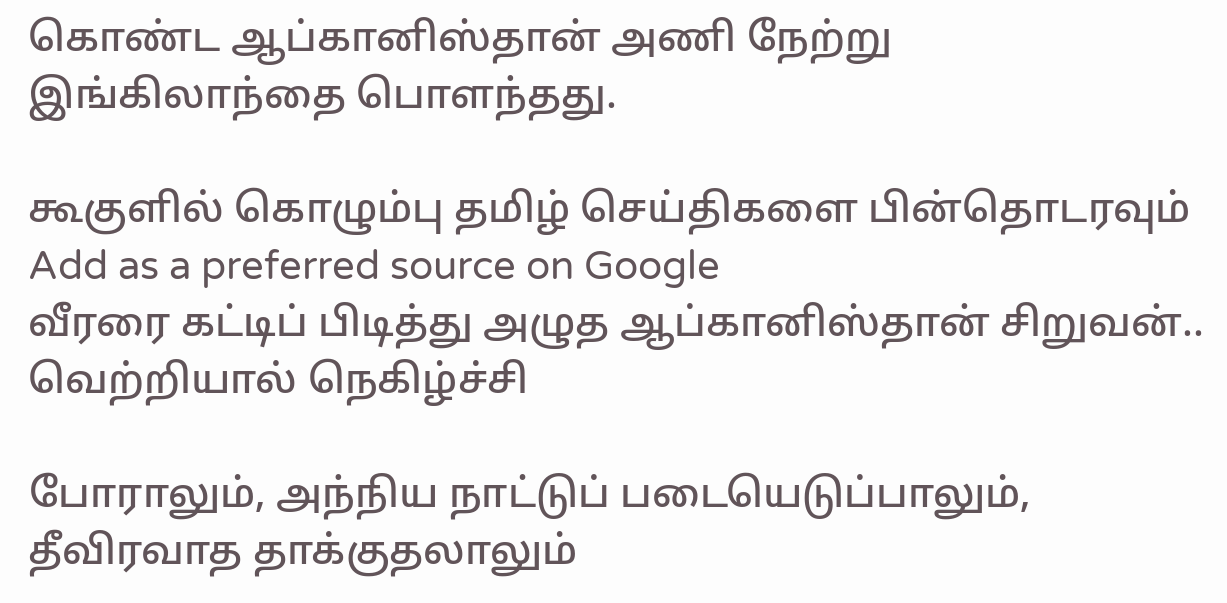கொண்ட ஆப்கானிஸ்தான் அணி நேற்று இங்கிலாந்தை பொளந்தது.

கூகுளில் கொழும்பு தமிழ் செய்திகளை பின்தொடரவும் Add as a preferred source on Google
வீரரை கட்டிப் பிடித்து அழுத ஆப்கானிஸ்தான் சிறுவன்.. வெற்றியால் நெகிழ்ச்சி

போராலும், அந்நிய நாட்டுப் படையெடுப்பாலும், தீவிரவாத தாக்குதலாலும்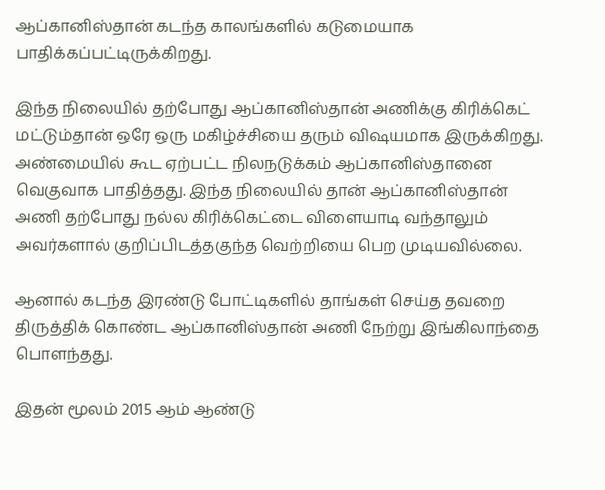ஆப்கானிஸ்தான் கடந்த காலங்களில் கடுமையாக பாதிக்கப்பட்டிருக்கிறது.

இந்த நிலையில் தற்போது ஆப்கானிஸ்தான் அணிக்கு கிரிக்கெட் மட்டும்தான் ஒரே ஒரு மகிழ்ச்சியை தரும் விஷயமாக இருக்கிறது.
அண்மையில் கூட ஏற்பட்ட நிலநடுக்கம் ஆப்கானிஸ்தானை வெகுவாக பாதித்தது. இந்த நிலையில் தான் ஆப்கானிஸ்தான் அணி தற்போது நல்ல கிரிக்கெட்டை விளையாடி வந்தாலும் அவர்களால் குறிப்பிடத்தகுந்த வெற்றியை பெற முடியவில்லை.

ஆனால் கடந்த இரண்டு போட்டிகளில் தாங்கள் செய்த தவறை திருத்திக் கொண்ட ஆப்கானிஸ்தான் அணி நேற்று இங்கிலாந்தை பொளந்தது.

இதன் மூலம் 2015 ஆம் ஆண்டு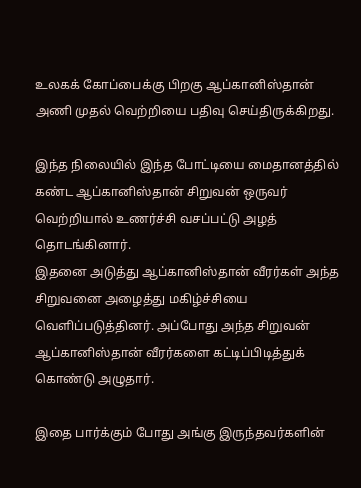உலகக் கோப்பைக்கு பிறகு ஆப்கானிஸ்தான் அணி முதல் வெற்றியை பதிவு செய்திருக்கிறது.

இந்த நிலையில் இந்த போட்டியை மைதானத்தில் கண்ட ஆப்கானிஸ்தான் சிறுவன் ஒருவர் வெற்றியால் உணர்ச்சி வசப்பட்டு அழத் தொடங்கினார்.
இதனை அடுத்து ஆப்கானிஸ்தான் வீரர்கள் அந்த சிறுவனை அழைத்து மகிழ்ச்சியை வெளிப்படுத்தினர். அப்போது அந்த சிறுவன் ஆப்கானிஸ்தான் வீரர்களை கட்டிப்பிடித்துக் கொண்டு அழுதார்.

இதை பார்க்கும் போது அங்கு இருந்தவர்களின்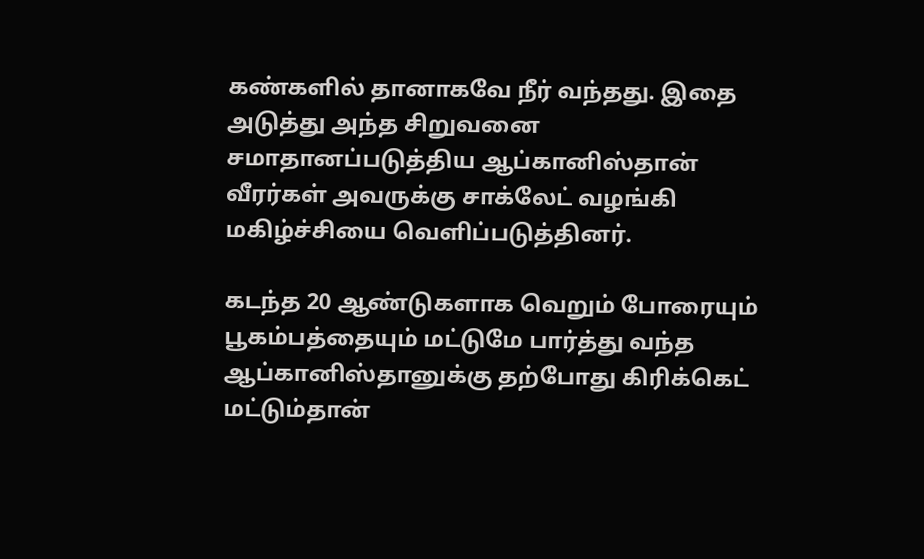கண்களில் தானாகவே நீர் வந்தது. இதை அடுத்து அந்த சிறுவனை சமாதானப்படுத்திய ஆப்கானிஸ்தான் வீரர்கள் அவருக்கு சாக்லேட் வழங்கி மகிழ்ச்சியை வெளிப்படுத்தினர்.

கடந்த 20 ஆண்டுகளாக வெறும் போரையும் பூகம்பத்தையும் மட்டுமே பார்த்து வந்த ஆப்கானிஸ்தானுக்கு தற்போது கிரிக்கெட் மட்டும்தான்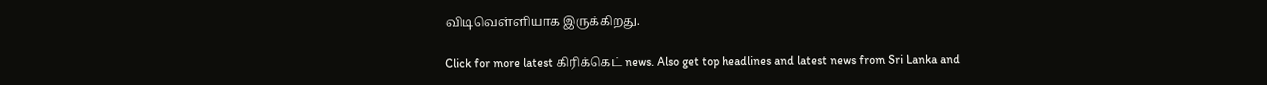விடிவெள்ளியாக இருக்கிறது.

Click for more latest கிரிக்கெட் news. Also get top headlines and latest news from Sri Lanka and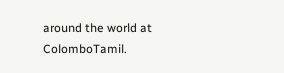around the world at ColomboTamil.